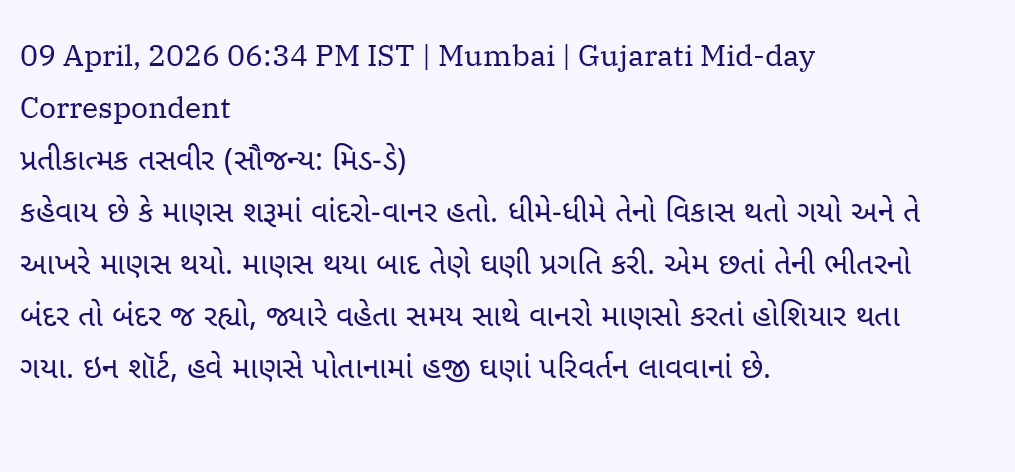09 April, 2026 06:34 PM IST | Mumbai | Gujarati Mid-day Correspondent
પ્રતીકાત્મક તસવીર (સૌજન્ય: મિડ-ડે)
કહેવાય છે કે માણસ શરૂમાં વાંદરો-વાનર હતો. ધીમે-ધીમે તેનો વિકાસ થતો ગયો અને તે આખરે માણસ થયો. માણસ થયા બાદ તેણે ઘણી પ્રગતિ કરી. એમ છતાં તેની ભીતરનો બંદર તો બંદર જ રહ્યો, જ્યારે વહેતા સમય સાથે વાનરો માણસો કરતાં હોશિયાર થતા ગયા. ઇન શૉર્ટ, હવે માણસે પોતાનામાં હજી ઘણાં પરિવર્તન લાવવાનાં છે.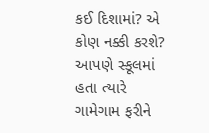કઈ દિશામાં? એ કોણ નક્કી કરશે?
આપણે સ્કૂલમાં હતા ત્યારે ગામેગામ ફરીને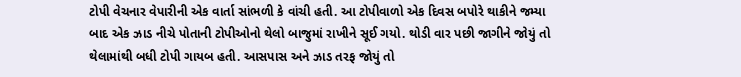ટોપી વેચનાર વેપારીની એક વાર્તા સાંભળી કે વાંચી હતી. આ ટોપીવાળો એક દિવસ બપોરે થાકીને જમ્યા બાદ એક ઝાડ નીચે પોતાની ટોપીઓનો થેલો બાજુમાં રાખીને સૂઈ ગયો. થોડી વાર પછી જાગીને જોયું તો થેલામાંથી બધી ટોપી ગાયબ હતી. આસપાસ અને ઝાડ તરફ જોયું તો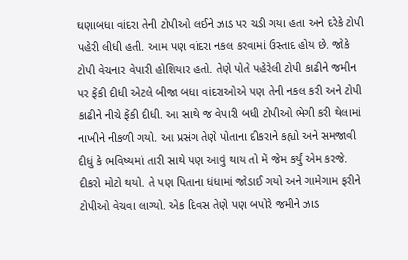ઘણાબધા વાંદરા તેની ટોપીઓ લઈને ઝાડ પર ચડી ગયા હતા અને દરેકે ટોપી પહેરી લીધી હતી. આમ પણ વાંદરા નકલ કરવામાં ઉસ્તાદ હોય છે. જોકે ટોપી વેચનાર વેપારી હોશિયાર હતો. તેણે પોતે પહેરેલી ટોપી કાઢીને જમીન પર ફેંકી દીધી એટલે બીજા બધા વાંદરાઓએ પણ તેની નકલ કરી અને ટોપી કાઢીને નીચે ફેંકી દીધી. આ સાથે જ વેપારી બધી ટોપીઓ ભેગી કરી થેલામાં નાખીને નીકળી ગયો. આ પ્રસંગ તેણે પોતાના દીકરાને કહ્યો અને સમજાવી દીધું કે ભવિષ્યમાં તારી સાથે પણ આવું થાય તો મેં જેમ કર્યું એમ કરજે.
દીકરો મોટો થયો. તે પણ પિતાના ધંધામાં જોડાઈ ગયો અને ગામેગામ ફરીને ટોપીઓ વેચવા લાગ્યો. એક દિવસ તેણે પણ બપોરે જમીને ઝાડ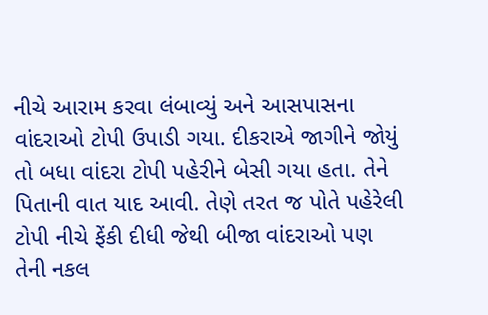નીચે આરામ કરવા લંબાવ્યું અને આસપાસના વાંદરાઓ ટોપી ઉપાડી ગયા. દીકરાએ જાગીને જોયું તો બધા વાંદરા ટોપી પહેરીને બેસી ગયા હતા. તેને પિતાની વાત યાદ આવી. તેણે તરત જ પોતે પહેરેલી ટોપી નીચે ફેંકી દીધી જેથી બીજા વાંદરાઓ પણ તેની નકલ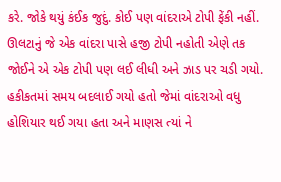કરે. જોકે થયું કંઈક જુદું. કોઈ પણ વાંદરાએ ટોપી ફેંકી નહીં. ઊલટાનું જે એક વાંદરા પાસે હજી ટોપી નહોતી એણે તક જોઈને એ એક ટોપી પણ લઈ લીધી અને ઝાડ પર ચડી ગયો. હકીકતમાં સમય બદલાઈ ગયો હતો જેમાં વાંદરાઓ વધુ હોશિયાર થઈ ગયા હતા અને માણસ ત્યાં ને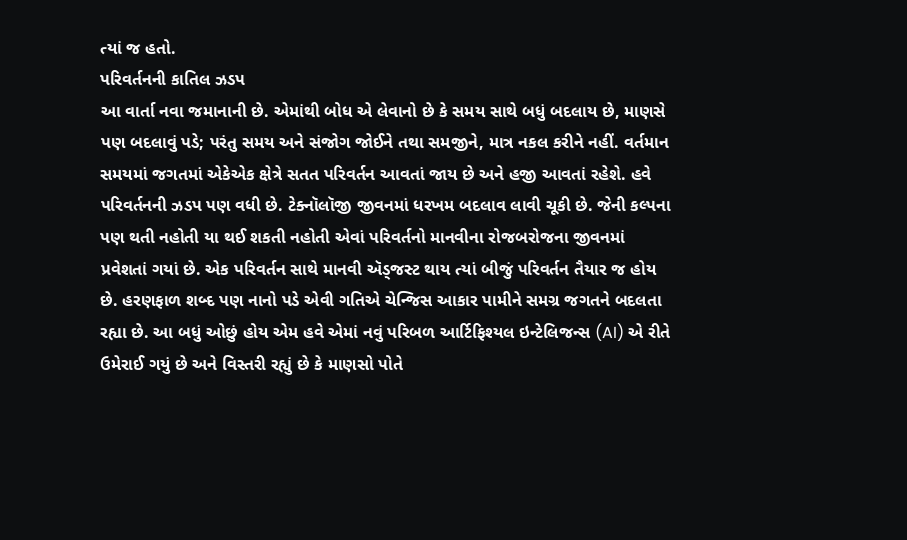ત્યાં જ હતો.
પરિવર્તનની કાતિલ ઝડપ
આ વાર્તા નવા જમાનાની છે. એમાંથી બોધ એ લેવાનો છે કે સમય સાથે બધું બદલાય છે, માણસે પણ બદલાવું પડે; પરંતુ સમય અને સંજોગ જોઈને તથા સમજીને, માત્ર નકલ કરીને નહીં. વર્તમાન સમયમાં જગતમાં એકેએક ક્ષેત્રે સતત પરિવર્તન આવતાં જાય છે અને હજી આવતાં રહેશે. હવે પરિવર્તનની ઝડપ પણ વધી છે. ટેક્નૉલૉજી જીવનમાં ધરખમ બદલાવ લાવી ચૂકી છે. જેની કલ્પના પણ થતી નહોતી યા થઈ શકતી નહોતી એવાં પરિવર્તનો માનવીના રોજબરોજના જીવનમાં પ્રવેશતાં ગયાં છે. એક પરિવર્તન સાથે માનવી ઍડ્જસ્ટ થાય ત્યાં બીજું પરિવર્તન તૈયાર જ હોય છે. હરણફાળ શબ્દ પણ નાનો પડે એવી ગતિએ ચેન્જિસ આકાર પામીને સમગ્ર જગતને બદલતા રહ્યા છે. આ બધું ઓછું હોય એમ હવે એમાં નવું પરિબળ આર્ટિફિશ્યલ ઇન્ટેલિજન્સ (AI) એ રીતે ઉમેરાઈ ગયું છે અને વિસ્તરી રહ્યું છે કે માણસો પોતે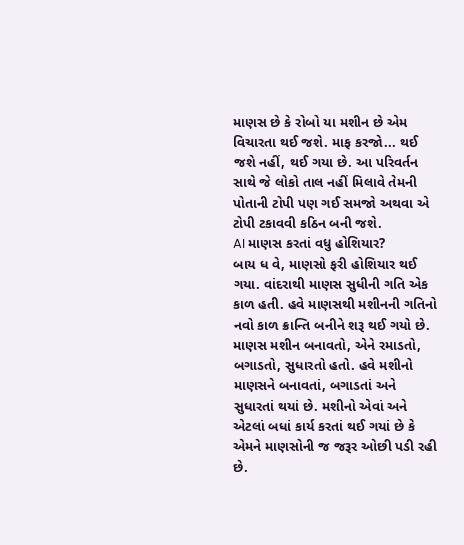માણસ છે કે રોબો યા મશીન છે એમ વિચારતા થઈ જશે. માફ કરજો... થઈ જશે નહીં, થઈ ગયા છે. આ પરિવર્તન સાથે જે લોકો તાલ નહીં મિલાવે તેમની પોતાની ટોપી પણ ગઈ સમજો અથવા એ ટોપી ટકાવવી કઠિન બની જશે.
AI માણસ કરતાં વધુ હોશિયાર?
બાય ધ વે, માણસો ફરી હોશિયાર થઈ ગયા. વાંદરાથી માણસ સુધીની ગતિ એક કાળ હતી. હવે માણસથી મશીનની ગતિનો નવો કાળ ક્રાન્તિ બનીને શરૂ થઈ ગયો છે. માણસ મશીન બનાવતો, એને રમાડતો, બગાડતો, સુધારતો હતો. હવે મશીનો માણસને બનાવતાં, બગાડતાં અને સુધારતાં થયાં છે. મશીનો એવાં અને એટલાં બધાં કાર્ય કરતાં થઈ ગયાં છે કે એમને માણસોની જ જરૂર ઓછી પડી રહી છે.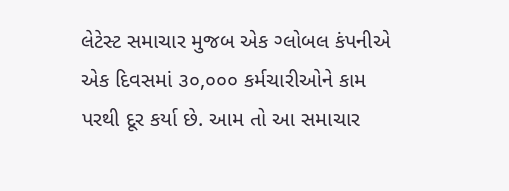લેટેસ્ટ સમાચાર મુજબ એક ગ્લોબલ કંપનીએ એક દિવસમાં ૩૦,૦૦૦ કર્મચારીઓને કામ પરથી દૂર કર્યા છે. આમ તો આ સમાચાર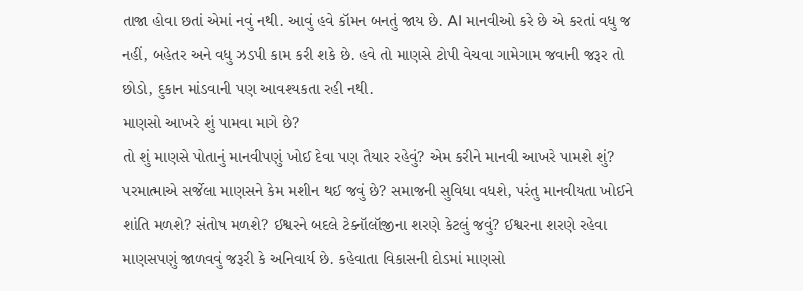તાજા હોવા છતાં એમાં નવું નથી. આવું હવે કૉમન બનતું જાય છે. AI માનવીઓ કરે છે એ કરતાં વધુ જ નહીં, બહેતર અને વધુ ઝડપી કામ કરી શકે છે. હવે તો માણસે ટોપી વેચવા ગામેગામ જવાની જરૂર તો છોડો, દુકાન માંડવાની પણ આવશ્યકતા રહી નથી.
માણસો આખરે શું પામવા માગે છે?
તો શું માણસે પોતાનું માનવીપણું ખોઈ દેવા પણ તૈયાર રહેવું? એમ કરીને માનવી આખરે પામશે શું? પરમાત્માએ સર્જેલા માણસને કેમ મશીન થઈ જવું છે? સમાજની સુવિધા વધશે, પરંતુ માનવીયતા ખોઈને શાંતિ મળશે? સંતોષ મળશે? ઈશ્વરને બદલે ટેક્નૉલૉજીના શરણે કેટલું જવું? ઈશ્વરના શરણે રહેવા માણસપણું જાળવવું જરૂરી કે અનિવાર્ય છે. કહેવાતા વિકાસની દોડમાં માણસો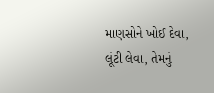માણસોને ખોઈ દેવા, લૂંટી લેવા, તેમનું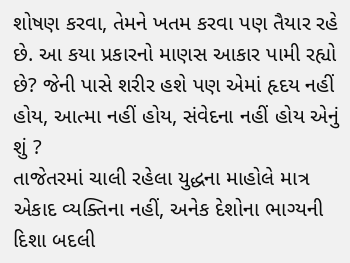શોષણ કરવા, તેમને ખતમ કરવા પણ તૈયાર રહે છે. આ કયા પ્રકારનો માણસ આકાર પામી રહ્યો છે? જેની પાસે શરીર હશે પણ એમાં હૃદય નહીં હોય, આત્મા નહીં હોય, સંવેદના નહીં હોય એનું શું ?
તાજેતરમાં ચાલી રહેલા યુદ્ધના માહોલે માત્ર એકાદ વ્યક્તિના નહીં, અનેક દેશોના ભાગ્યની દિશા બદલી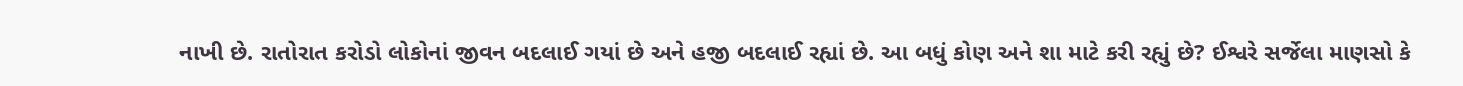નાખી છે. રાતોરાત કરોડો લોકોનાં જીવન બદલાઈ ગયાં છે અને હજી બદલાઈ રહ્યાં છે. આ બધું કોણ અને શા માટે કરી રહ્યું છે? ઈશ્વરે સર્જેલા માણસો કે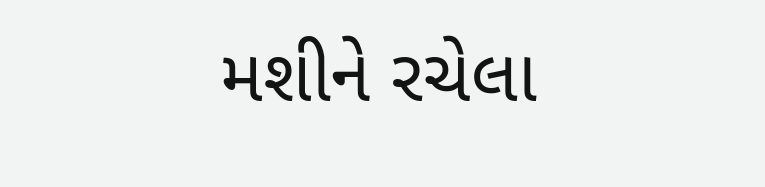મશીને રચેલા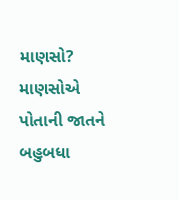માણસો? માણસોએ પોતાની જાતને બહુબધા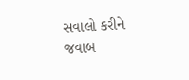સવાલો કરીને જવાબ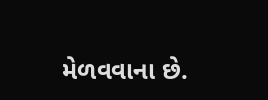મેળવવાના છે.